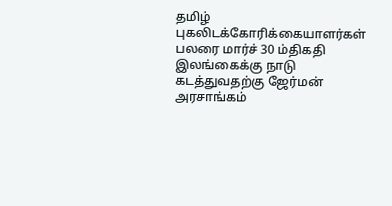தமிழ் புகலிடக்கோரிக்கையாளர்கள் பலரை மார்ச் 30 ம்திகதி இலங்கைக்கு நாடு கடத்துவதற்கு ஜேர்மன் அரசாங்கம்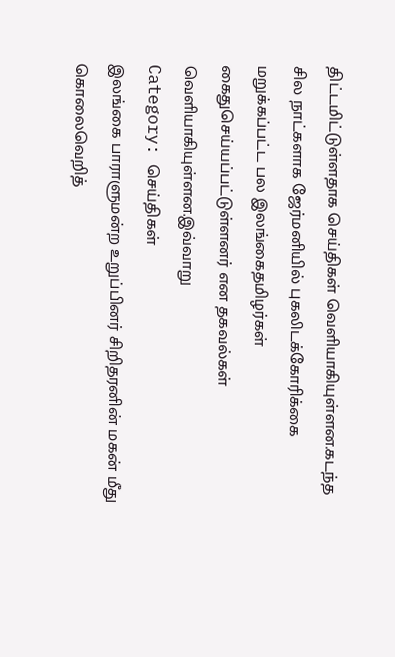திட்டமிட்டுள்ளதாக செய்திகள் வெளியாகியுள்ளன.கடந்த சில நாட்களாக ஜேர்மனியில் புகலிடக்கோரிக்கை மறுக்கப்பட்ட பல இலங்கைதமிழர்கள் கைதுசெய்யப்பட்டுள்ளனர் என தகவல்கள் வெளியாகியுள்ளன.இவ்வாறு
Category: செய்திகள்
இலங்கை பாராளுமன்ற உறுப்பினர் சிறிதரனின் மகன் மீது கொலைவெறித்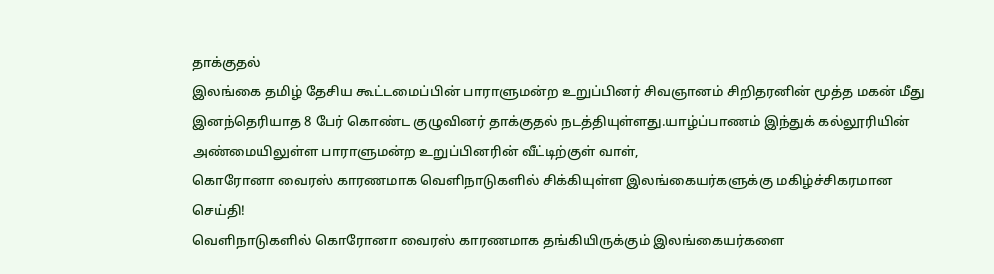தாக்குதல்
இலங்கை தமிழ் தேசிய கூட்டமைப்பின் பாராளுமன்ற உறுப்பினர் சிவஞானம் சிறிதரனின் மூத்த மகன் மீது இனந்தெரியாத 8 பேர் கொண்ட குழுவினர் தாக்குதல் நடத்தியுள்ளது.யாழ்ப்பாணம் இந்துக் கல்லூரியின் அண்மையிலுள்ள பாராளுமன்ற உறுப்பினரின் வீட்டிற்குள் வாள்,
கொரோனா வைரஸ் காரணமாக வௌிநாடுகளில் சிக்கியுள்ள இலங்கையர்களுக்கு மகிழ்ச்சிகரமான செய்தி!
வெளிநாடுகளில் கொரோனா வைரஸ் காரணமாக தங்கியிருக்கும் இலங்கையர்களை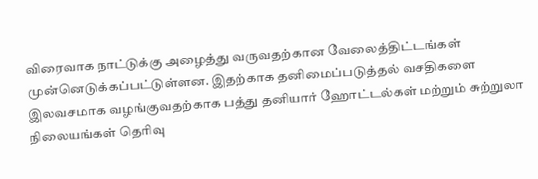விரைவாக நாட்டுக்கு அழைத்து வருவதற்கான வேலைத்திட்டங்கள் முன்னெடுக்கப்பட்டுள்ளன. இதற்காக தனிமைப்படுத்தல் வசதிகளை இலவசமாக வழங்குவதற்காக பத்து தனியார் ஹோட்டல்கள் மற்றும் சுற்றுலா நிலையங்கள் தெரிவு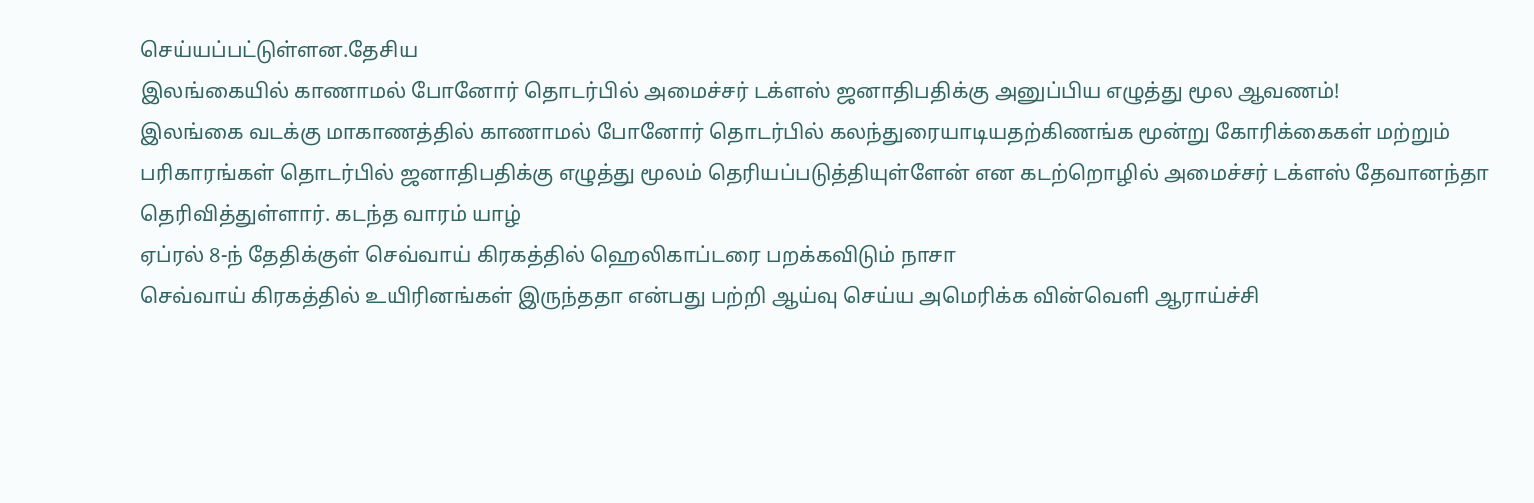செய்யப்பட்டுள்ளன.தேசிய
இலங்கையில் காணாமல் போனோர் தொடர்பில் அமைச்சர் டக்ளஸ் ஜனாதிபதிக்கு அனுப்பிய எழுத்து மூல ஆவணம்!
இலங்கை வடக்கு மாகாணத்தில் காணாமல் போனோர் தொடர்பில் கலந்துரையாடியதற்கிணங்க மூன்று கோரிக்கைகள் மற்றும் பரிகாரங்கள் தொடர்பில் ஜனாதிபதிக்கு எழுத்து மூலம் தெரியப்படுத்தியுள்ளேன் என கடற்றொழில் அமைச்சர் டக்ளஸ் தேவானந்தா தெரிவித்துள்ளார். கடந்த வாரம் யாழ்
ஏப்ரல் 8-ந் தேதிக்குள் செவ்வாய் கிரகத்தில் ஹெலிகாப்டரை பறக்கவிடும் நாசா
செவ்வாய் கிரகத்தில் உயிரினங்கள் இருந்ததா என்பது பற்றி ஆய்வு செய்ய அமெரிக்க வின்வெளி ஆராய்ச்சி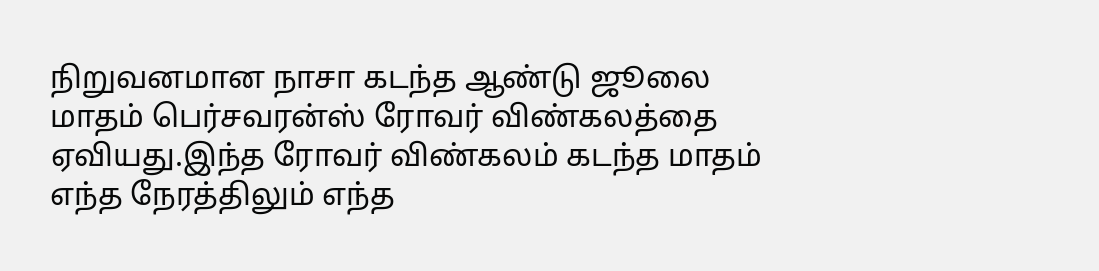நிறுவனமான நாசா கடந்த ஆண்டு ஜூலை மாதம் பெர்சவரன்ஸ் ரோவர் விண்கலத்தை ஏவியது.இந்த ரோவர் விண்கலம் கடந்த மாதம்
எந்த நேரத்திலும் எந்த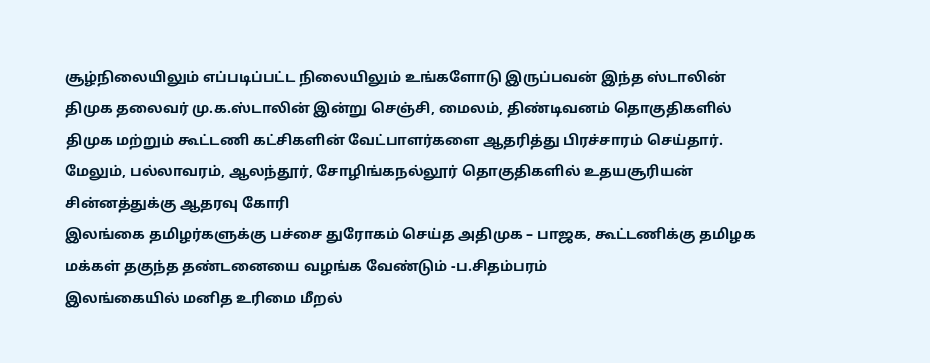சூழ்நிலையிலும் எப்படிப்பட்ட நிலையிலும் உங்களோடு இருப்பவன் இந்த ஸ்டாலின்
திமுக தலைவர் மு.க.ஸ்டாலின் இன்று செஞ்சி, மைலம், திண்டிவனம் தொகுதிகளில் திமுக மற்றும் கூட்டணி கட்சிகளின் வேட்பாளர்களை ஆதரித்து பிரச்சாரம் செய்தார். மேலும், பல்லாவரம், ஆலந்தூர், சோழிங்கநல்லூர் தொகுதிகளில் உதயசூரியன் சின்னத்துக்கு ஆதரவு கோரி
இலங்கை தமிழர்களுக்கு பச்சை துரோகம் செய்த அதிமுக – பாஜக, கூட்டணிக்கு தமிழக மக்கள் தகுந்த தண்டனையை வழங்க வேண்டும் -ப.சிதம்பரம்
இலங்கையில் மனித உரிமை மீறல்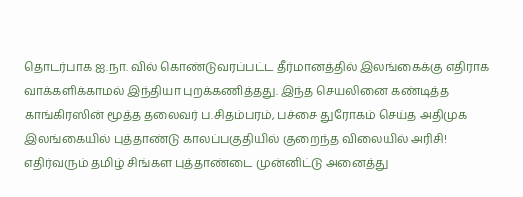தொடர்பாக ஐ.நா. வில் கொண்டுவரப்பட்ட தீர்மானத்தில் இலங்கைக்கு எதிராக வாக்களிக்காமல் இந்தியா புறக்கணித்தது. இந்த செயலினை கண்டித்த காங்கிரஸின் மூத்த தலைவர் ப.சிதம்பரம், பச்சை துரோகம் செய்த அதிமுக
இலங்கையில் புத்தாண்டு காலப்பகுதியில் குறைந்த விலையில் அரிசி!
எதிர்வரும் தமிழ் சிங்கள புத்தாண்டை முன்னிட்டு அனைத்து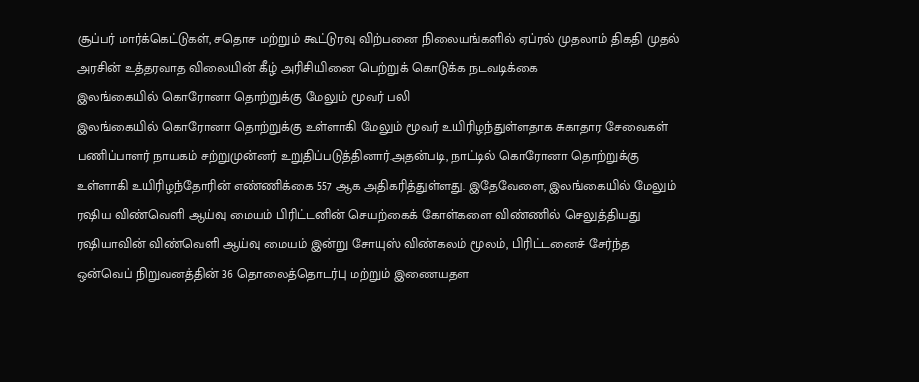சூப்பர் மார்க்கெட்டுகள், சதொச மற்றும் கூட்டுரவு விற்பனை நிலையங்களில் ஏப்ரல் முதலாம் திகதி முதல் அரசின் உத்தரவாத விலையின் கீழ் அரிசியினை பெற்றுக் கொடுக்க நடவடிக்கை
இலங்கையில் கொரோனா தொற்றுக்கு மேலும் மூவர் பலி
இலங்கையில் கொரோனா தொற்றுக்கு உள்ளாகி மேலும் மூவர் உயிரிழந்துள்ளதாக சுகாதார சேவைகள் பணிப்பாளர் நாயகம் சற்றுமுன்னர் உறுதிப்படுத்தினார்.அதன்படி, நாட்டில் கொரோனா தொற்றுக்கு உள்ளாகி உயிரிழந்தோரின் எண்ணிக்கை 557 ஆக அதிகரித்துள்ளது. இதேவேளை, இலங்கையில் மேலும்
ரஷிய விண்வெளி ஆய்வு மையம் பிரிட்டனின் செயற்கைக் கோள்களை விண்ணில் செலுத்தியது
ரஷியாவின் விண்வெளி ஆய்வு மையம் இன்று சோயுஸ் விண்கலம் மூலம், பிரிட்டனைச் சேர்ந்த ஒன்வெப் நிறுவனத்தின் 36 தொலைத்தொடர்பு மற்றும் இணையதள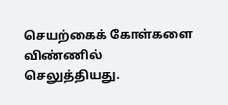செயற்கைக் கோள்களை விண்ணில் செலுத்தியது.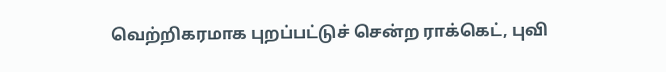வெற்றிகரமாக புறப்பட்டுச் சென்ற ராக்கெட், புவி